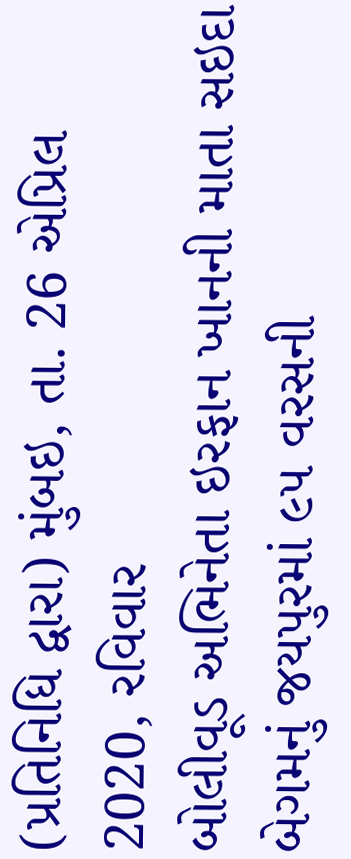(પ્રતિનિધિ દ્વારા) મુંબઇ, તા. 26 એપ્રિલ 2020, રવિવાર
બોલીવૂડ અભિનેતા ઇરફાન ખાનની માતા સઇદા બેગમનું જયપુરમાં ૯૫ વરસની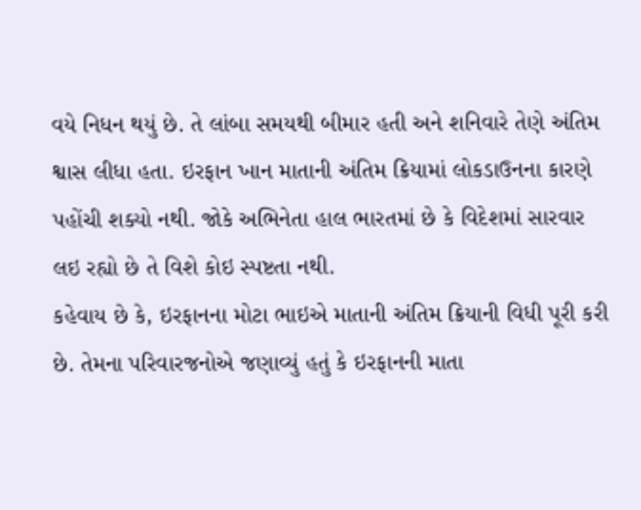વયે નિધન થયું છે. તે લાંબા સમયથી બીમાર હતી અને શનિવારે તેણે અંતિમ શ્વાસ લીધા હતા. ઇરફાન ખાન માતાની અંતિમ ક્રિયામાં લોકડાઉનના કારણે પહોંચી શક્યો નથી. જોકે અભિનેતા હાલ ભારતમાં છે કે વિદેશમાં સારવાર લઇ રહ્યો છે તે વિશે કોઇ સ્પષ્ટતા નથી.
કહેવાય છે કે, ઇરફાનના મોટા ભાઇએ માતાની અંતિમ ક્રિયાની વિધી પૂરી કરી છે. તેમના પરિવારજનોએ જણાવ્યું હતું કે ઇરફાનની માતા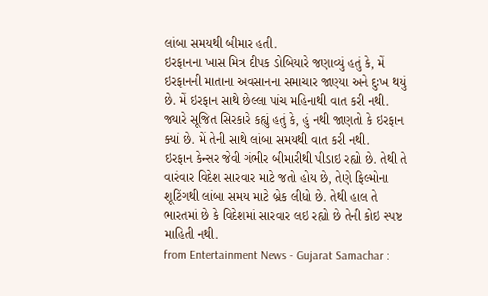લાંબા સમયથી બીમાર હતી.
ઇરફાનના ખાસ મિત્ર દીપક ડોબિયારે જણાવ્યું હતું કે, મેં ઇરફાનની માતાના અવસાનના સમાચાર જાણ્યા અને દુઃખ થયું છે. મેં ઇરફાન સાથે છેલ્લા પાંચ મહિનાથી વાત કરી નથી.
જ્યારે સૂજિત સિરકારે કહ્યું હતું કે, હું નથી જાણતો કે ઇરફાન ક્યાં છે. મેં તેની સાથે લાંબા સમયથી વાત કરી નથી.
ઇરફાન કેન્સર જેવી ગંભીર બીમારીથી પીડાઇ રહ્યો છે. તેથી તે વારંવાર વિદેશ સારવાર માટે જતો હોય છે, તેણે ફિલ્મોના શૂટિંગથી લાંબા સમય માટે બ્રેક લીધો છે. તેથી હાલ તે ભારતમાં છે કે વિદેશમાં સારવાર લઇ રહ્યો છે તેની કોઇ સ્પષ્ટ માહિતી નથી.
from Entertainment News - Gujarat Samachar :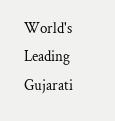World's Leading Gujarati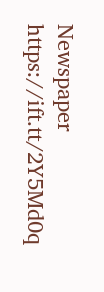Newspaper https://ift.tt/2Y5Md0q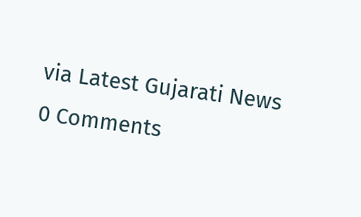via Latest Gujarati News
0 Comments